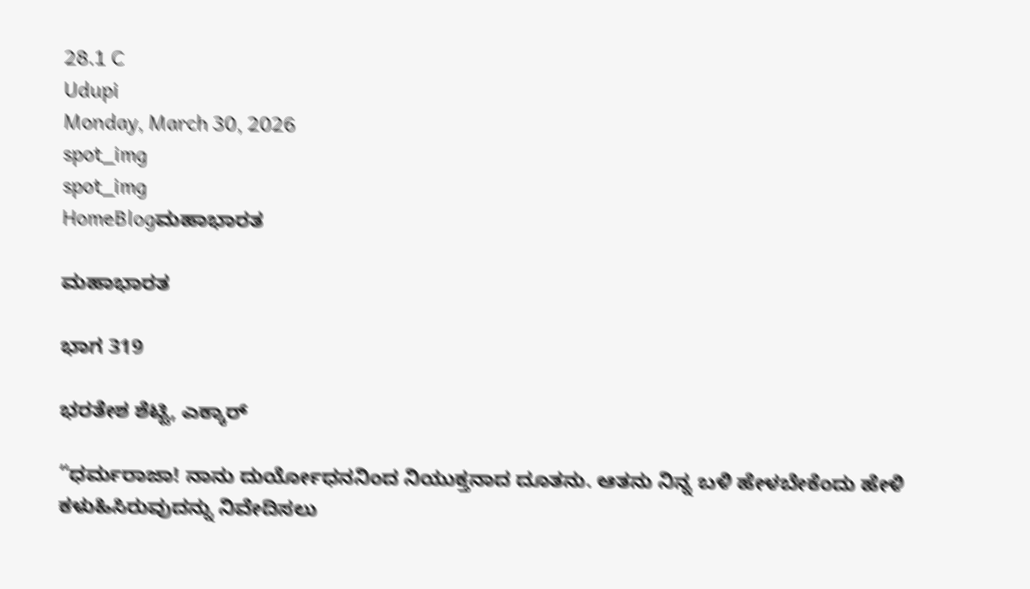28.1 C
Udupi
Monday, March 30, 2026
spot_img
spot_img
HomeBlogಮಹಾಭಾರತ

ಮಹಾಭಾರತ

ಭಾಗ 319

ಭರತೇಶ ಶೆಟ್ಟಿ, ಎಕ್ಕಾರ್

“ಧರ್ಮರಾಜಾ! ನಾನು ದುರ್ಯೋಧನನಿಂದ ನಿಯುಕ್ತನಾದ ದೂತನು. ಆತನು ನಿನ್ನ ಬಳಿ ಹೇಳಬೇಕೆಂದು ಹೇಳಿ ಕಳುಹಿಸಿರುವುದನ್ನು ನಿವೇದಿಸಲು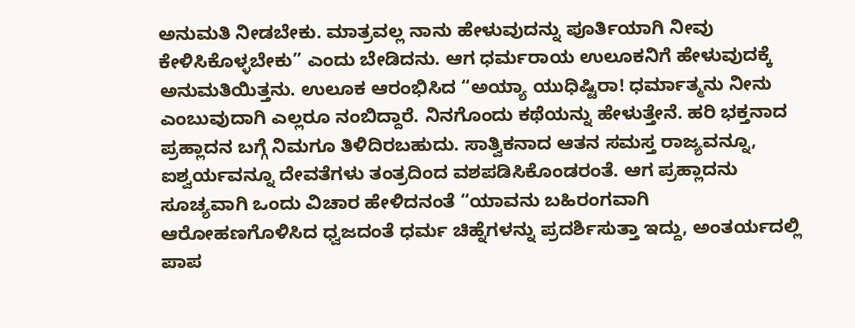ಅನುಮತಿ ನೀಡಬೇಕು. ಮಾತ್ರವಲ್ಲ ನಾನು ಹೇಳುವುದನ್ನು ಪೂರ್ತಿಯಾಗಿ ನೀವು ಕೇಳಿಸಿಕೊಳ್ಳಬೇಕು” ಎಂದು ಬೇಡಿದನು. ಆಗ ಧರ್ಮರಾಯ ಉಲೂಕನಿಗೆ ಹೇಳುವುದಕ್ಕೆ ಅನುಮತಿಯಿತ್ತನು. ಉಲೂಕ ಆರಂಭಿಸಿದ “ಅಯ್ಯಾ ಯುಧಿಷ್ಟಿರಾ! ಧರ್ಮಾತ್ಮನು ನೀನು ಎಂಬುವುದಾಗಿ ಎಲ್ಲರೂ ನಂಬಿದ್ದಾರೆ. ನಿನಗೊಂದು ಕಥೆಯನ್ನು ಹೇಳುತ್ತೇನೆ. ಹರಿ ಭಕ್ತನಾದ ಪ್ರಹ್ಲಾದನ ಬಗ್ಗೆ ನಿಮಗೂ ತಿಳಿದಿರಬಹುದು. ಸಾತ್ವಿಕನಾದ ಆತನ ಸಮಸ್ತ ರಾಜ್ಯವನ್ನೂ, ಐಶ್ವರ್ಯವನ್ನೂ ದೇವತೆಗಳು ತಂತ್ರದಿಂದ ವಶಪಡಿಸಿಕೊಂಡರಂತೆ. ಆಗ ಪ್ರಹ್ಲಾದನು ಸೂಚ್ಯವಾಗಿ ಒಂದು ವಿಚಾರ ಹೇಳಿದನಂತೆ “ಯಾವನು ಬಹಿರಂಗವಾಗಿ ಆರೋಹಣಗೊಳಿಸಿದ ಧ್ವಜದಂತೆ ಧರ್ಮ ಚಿಹ್ನೆಗಳನ್ನು ಪ್ರದರ್ಶಿಸುತ್ತಾ ಇದ್ದು, ಅಂತರ್ಯದಲ್ಲಿ ಪಾಪ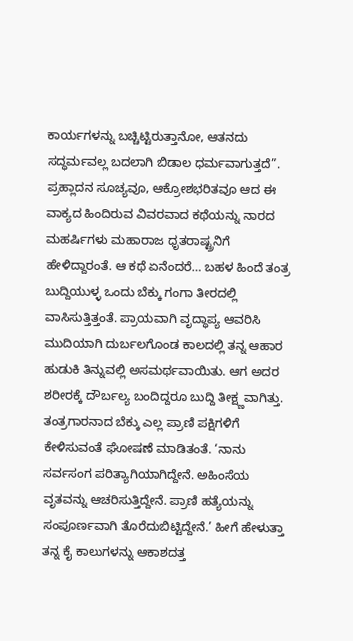ಕಾರ್ಯಗಳನ್ನು ಬಚ್ಚಿಟ್ಟಿರುತ್ತಾನೋ, ಆತನದು ಸದ್ಧರ್ಮವಲ್ಲ ಬದಲಾಗಿ ಬಿಡಾಲ ಧರ್ಮವಾಗುತ್ತದೆ”. ಪ್ರಹ್ಲಾದನ ಸೂಚ್ಯವೂ, ಆಕ್ರೋಶಭರಿತವೂ ಆದ ಈ ವಾಕ್ಯದ ಹಿಂದಿರುವ ವಿವರವಾದ ಕಥೆಯನ್ನು ನಾರದ ಮಹರ್ಷಿಗಳು ಮಹಾರಾಜ ಧೃತರಾಷ್ಟ್ರನಿಗೆ ಹೇಳಿದ್ದಾರಂತೆ. ಆ ಕಥೆ ಏನೆಂದರೆ… ಬಹಳ ಹಿಂದೆ ತಂತ್ರ ಬುದ್ದಿಯುಳ್ಳ ಒಂದು ಬೆಕ್ಕು ಗಂಗಾ ತೀರದಲ್ಲಿ ವಾಸಿಸುತ್ತಿತ್ತಂತೆ. ಪ್ರಾಯವಾಗಿ ವೃದ್ಧಾಪ್ಯ ಆವರಿಸಿ ಮುದಿಯಾಗಿ ದುರ್ಬಲಗೊಂಡ ಕಾಲದಲ್ಲಿ ತನ್ನ ಆಹಾರ ಹುಡುಕಿ ತಿನ್ನುವಲ್ಲಿ ಅಸಮರ್ಥವಾಯಿತು. ಆಗ ಅದರ ಶರೀರಕ್ಕೆ ದೌರ್ಬಲ್ಯ ಬಂದಿದ್ದರೂ ಬುದ್ದಿ ತೀಕ್ಷ್ಣವಾಗಿತ್ತು. ತಂತ್ರಗಾರನಾದ ಬೆಕ್ಕು ಎಲ್ಲ ಪ್ರಾಣಿ ಪಕ್ಷಿಗಳಿಗೆ ಕೇಳಿಸುವಂತೆ ಘೋಷಣೆ ಮಾಡಿತಂತೆ. ‘ನಾನು ಸರ್ವಸಂಗ ಪರಿತ್ಯಾಗಿಯಾಗಿದ್ದೇನೆ. ಅಹಿಂಸೆಯ ವೃತವನ್ನು ಆಚರಿಸುತ್ತಿದ್ದೇನೆ. ಪ್ರಾಣಿ ಹತ್ಯೆಯನ್ನು ಸಂಪೂರ್ಣವಾಗಿ ತೊರೆದುಬಿಟ್ಟಿದ್ದೇನೆ.’ ಹೀಗೆ ಹೇಳುತ್ತಾ ತನ್ನ ಕೈ ಕಾಲುಗಳನ್ನು ಆಕಾಶದತ್ತ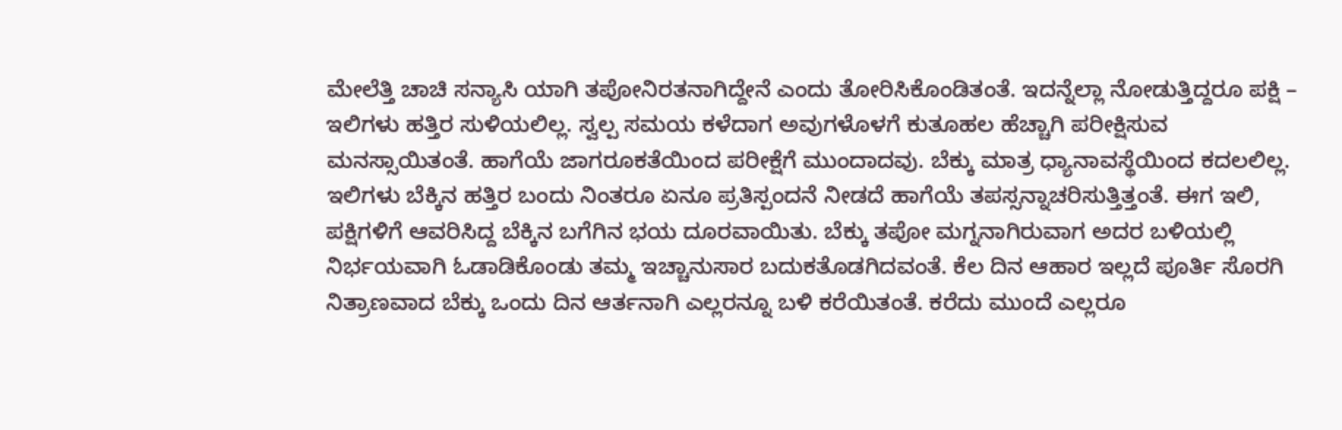ಮೇಲೆತ್ತಿ ಚಾಚಿ ಸನ್ಯಾಸಿ ಯಾಗಿ ತಪೋನಿರತನಾಗಿದ್ದೇನೆ ಎಂದು ತೋರಿಸಿಕೊಂಡಿತಂತೆ. ಇದನ್ನೆಲ್ಲಾ ನೋಡುತ್ತಿದ್ದರೂ ಪಕ್ಷಿ – ಇಲಿಗಳು ಹತ್ತಿರ ಸುಳಿಯಲಿಲ್ಲ. ಸ್ವಲ್ಪ ಸಮಯ ಕಳೆದಾಗ ಅವುಗಳೊಳಗೆ ಕುತೂಹಲ ಹೆಚ್ಚಾಗಿ ಪರೀಕ್ಷಿಸುವ ಮನಸ್ಸಾಯಿತಂತೆ. ಹಾಗೆಯೆ ಜಾಗರೂಕತೆಯಿಂದ ಪರೀಕ್ಷೆಗೆ ಮುಂದಾದವು. ಬೆಕ್ಕು ಮಾತ್ರ ಧ್ಯಾನಾವಸ್ಥೆಯಿಂದ ಕದಲಲಿಲ್ಲ. ಇಲಿಗಳು ಬೆಕ್ಕಿನ ಹತ್ತಿರ ಬಂದು ನಿಂತರೂ ಏನೂ ಪ್ರತಿಸ್ಪಂದನೆ ನೀಡದೆ ಹಾಗೆಯೆ ತಪಸ್ಸನ್ನಾಚರಿಸುತ್ತಿತ್ತಂತೆ. ಈಗ ಇಲಿ, ಪಕ್ಷಿಗಳಿಗೆ ಆವರಿಸಿದ್ದ ಬೆಕ್ಕಿನ ಬಗೆಗಿನ ಭಯ ದೂರವಾಯಿತು. ಬೆಕ್ಕು ತಪೋ ಮಗ್ನನಾಗಿರುವಾಗ ಅದರ ಬಳಿಯಲ್ಲಿ ನಿರ್ಭಯವಾಗಿ ಓಡಾಡಿಕೊಂಡು ತಮ್ಮ ಇಚ್ಚಾನುಸಾರ ಬದುಕತೊಡಗಿದವಂತೆ. ಕೆಲ ದಿನ ಆಹಾರ ಇಲ್ಲದೆ ಪೂರ್ತಿ ಸೊರಗಿ ನಿತ್ರಾಣವಾದ ಬೆಕ್ಕು ಒಂದು ದಿನ ಆರ್ತನಾಗಿ ಎಲ್ಲರನ್ನೂ ಬಳಿ ಕರೆಯಿತಂತೆ. ಕರೆದು ಮುಂದೆ ಎಲ್ಲರೂ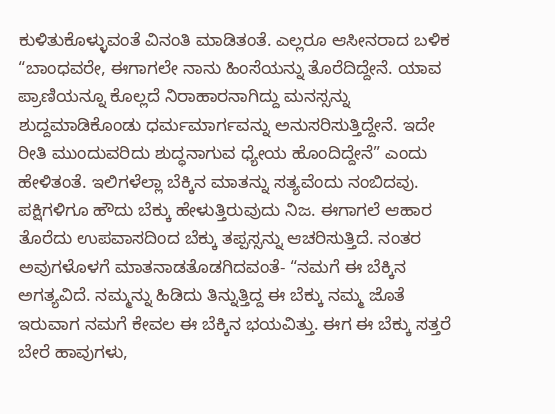ಕುಳಿತುಕೊಳ್ಳುವಂತೆ ವಿನಂತಿ ಮಾಡಿತಂತೆ. ಎಲ್ಲರೂ ಆಸೀನರಾದ ಬಳಿಕ “ಬಾಂಧವರೇ, ಈಗಾಗಲೇ ನಾನು ಹಿಂಸೆಯನ್ನು ತೊರೆದಿದ್ದೇನೆ. ಯಾವ ಪ್ರಾಣಿಯನ್ನೂ ಕೊಲ್ಲದೆ ನಿರಾಹಾರನಾಗಿದ್ದು ಮನಸ್ಸನ್ನು ಶುದ್ದಮಾಡಿಕೊಂಡು ಧರ್ಮಮಾರ್ಗವನ್ನು ಅನುಸರಿಸುತ್ತಿದ್ದೇನೆ. ಇದೇ ರೀತಿ ಮುಂದುವರಿದು ಶುದ್ಧನಾಗುವ ಧ್ಯೇಯ ಹೊಂದಿದ್ದೇನೆ” ಎಂದು ಹೇಳಿತಂತೆ. ಇಲಿಗಳೆಲ್ಲಾ ಬೆಕ್ಕಿನ ಮಾತನ್ನು ಸತ್ಯವೆಂದು ನಂಬಿದವು. ಪಕ್ಷಿಗಳಿಗೂ ಹೌದು ಬೆಕ್ಕು ಹೇಳುತ್ತಿರುವುದು ನಿಜ. ಈಗಾಗಲೆ ಆಹಾರ ತೊರೆದು ಉಪವಾಸದಿಂದ ಬೆಕ್ಕು ತಪ್ಪಸ್ಸನ್ನು ಆಚರಿಸುತ್ತಿದೆ. ನಂತರ ಅವುಗಳೊಳಗೆ ಮಾತನಾಡತೊಡಗಿದವಂತೆ- “ನಮಗೆ ಈ ಬೆಕ್ಕಿನ ಅಗತ್ಯವಿದೆ. ನಮ್ಮನ್ನು ಹಿಡಿದು ತಿನ್ನುತ್ತಿದ್ದ ಈ ಬೆಕ್ಕು ನಮ್ಮ ಜೊತೆ ಇರುವಾಗ ನಮಗೆ ಕೇವಲ ಈ ಬೆಕ್ಕಿನ ಭಯವಿತ್ತು. ಈಗ ಈ ಬೆಕ್ಕು ಸತ್ತರೆ ಬೇರೆ ಹಾವುಗಳು,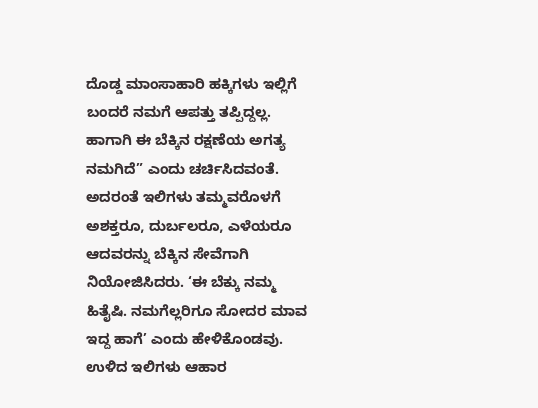ದೊಡ್ಡ ಮಾಂಸಾಹಾರಿ ಹಕ್ಕಿಗಳು ಇಲ್ಲಿಗೆ ಬಂದರೆ ನಮಗೆ ಆಪತ್ತು ತಪ್ಪಿದ್ದಲ್ಲ. ಹಾಗಾಗಿ ಈ ಬೆಕ್ಕಿನ ರಕ್ಷಣೆಯ ಅಗತ್ಯ ನಮಗಿದೆ” ಎಂದು ಚರ್ಚಿಸಿದವಂತೆ. ಅದರಂತೆ ಇಲಿಗಳು ತಮ್ಮವರೊಳಗೆ ಅಶಕ್ತರೂ, ದುರ್ಬಲರೂ, ಎಳೆಯರೂ ಆದವರನ್ನು ಬೆಕ್ಕಿನ ಸೇವೆಗಾಗಿ ನಿಯೋಜಿಸಿದರು. ‘ಈ ಬೆಕ್ಕು ನಮ್ಮ ಹಿತೈಷಿ. ನಮಗೆಲ್ಲರಿಗೂ ಸೋದರ ಮಾವ ಇದ್ದ ಹಾಗೆ’ ಎಂದು ಹೇಳಿಕೊಂಡವು. ಉಳಿದ ಇಲಿಗಳು ಆಹಾರ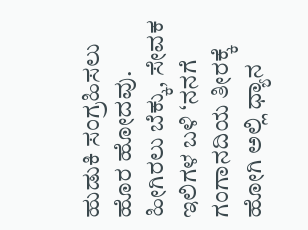ಹುಡುಕಿ ಸಂಗ್ರಹಿಸಲು ಹೊರ ಹೋದವು. ಹೀಗಿರಲು ಬೆಕ್ಕು, ಸೇವಕ ಇಲಿಗಳ ಬಳಿ ‘ನನಗೆ ಗಂಗಾನದಿಯ ತೀರಕ್ಕೆ ಹೋಗಿ ಅಲ್ಲಿ ಧ್ಯಾನ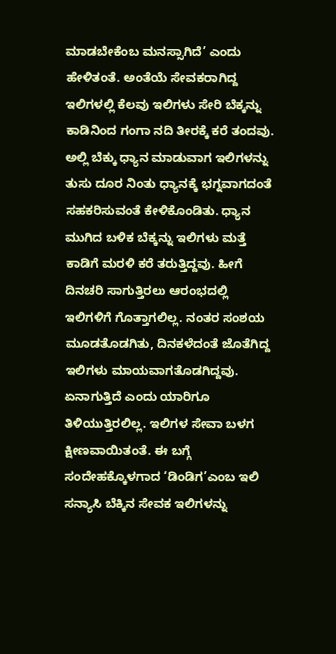ಮಾಡಬೇಕೆಂಬ ಮನಸ್ಸಾಗಿದೆ’ ಎಂದು ಹೇಳಿತಂತೆ. ಅಂತೆಯೆ ಸೇವಕರಾಗಿದ್ದ ಇಲಿಗಳಲ್ಲಿ ಕೆಲವು ಇಲಿಗಳು ಸೇರಿ ಬೆಕ್ಕನ್ನು ಕಾಡಿನಿಂದ ಗಂಗಾ ನದಿ ತೀರಕ್ಕೆ ಕರೆ ತಂದವು. ಅಲ್ಲಿ ಬೆಕ್ಕು ಧ್ಯಾನ ಮಾಡುವಾಗ ಇಲಿಗಳನ್ನು ತುಸು ದೂರ ನಿಂತು ಧ್ಯಾನಕ್ಕೆ ಭಗ್ನವಾಗದಂತೆ ಸಹಕರಿಸುವಂತೆ ಕೇಳಿಕೊಂಡಿತು. ಧ್ಯಾನ ಮುಗಿದ ಬಳಿಕ ಬೆಕ್ಕನ್ನು ಇಲಿಗಳು ಮತ್ತೆ ಕಾಡಿಗೆ ಮರಳಿ ಕರೆ ತರುತ್ತಿದ್ದವು. ಹೀಗೆ ದಿನಚರಿ ಸಾಗುತ್ತಿರಲು ಆರಂಭದಲ್ಲಿ ಇಲಿಗಳಿಗೆ ಗೊತ್ತಾಗಲಿಲ್ಲ‌. ನಂತರ ಸಂಶಯ ಮೂಡತೊಡಗಿತು, ದಿನಕಳೆದಂತೆ ಜೊತೆಗಿದ್ದ ಇಲಿಗಳು ಮಾಯವಾಗತೊಡಗಿದ್ದವು. ಏನಾಗುತ್ತಿದೆ ಎಂದು ಯಾರಿಗೂ ತಿಳಿಯುತ್ತಿರಲಿಲ್ಲ. ಇಲಿಗಳ ಸೇವಾ ಬಳಗ ಕ್ಷೀಣವಾಯಿತಂತೆ. ಈ ಬಗ್ಗೆ ಸಂದೇಹಕ್ಕೊಳಗಾದ ‘ಡಿಂಡಿಗ’ಎಂಬ ಇಲಿ ಸನ್ಯಾಸಿ ಬೆಕ್ಕಿನ ಸೇವಕ ಇಲಿಗಳನ್ನು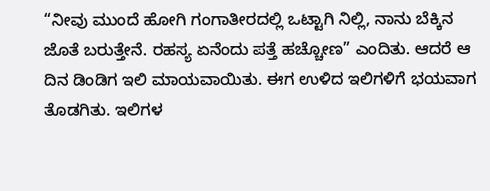“ನೀವು ಮುಂದೆ ಹೋಗಿ ಗಂಗಾತೀರದಲ್ಲಿ ಒಟ್ಟಾಗಿ ನಿಲ್ಲಿ, ನಾನು ಬೆಕ್ಕಿನ ಜೊತೆ ಬರುತ್ತೇನೆ. ರಹಸ್ಯ ಏನೆಂದು ಪತ್ತೆ ಹಚ್ಚೋಣ” ಎಂದಿತು. ಆದರೆ ಆ ದಿನ ಡಿಂಡಿಗ ಇಲಿ ಮಾಯವಾಯಿತು. ಈಗ ಉಳಿದ ಇಲಿಗಳಿಗೆ ಭಯವಾಗ ತೊಡಗಿತು. ಇಲಿಗಳ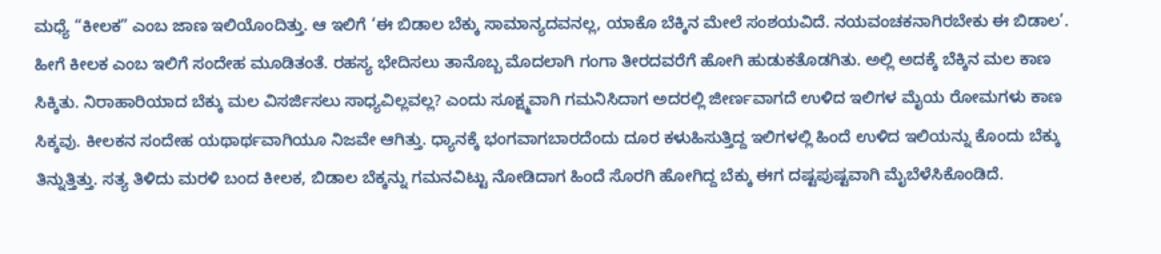ಮಧ್ಯೆ “ಕೀಲಕ” ಎಂಬ ಜಾಣ ಇಲಿಯೊಂದಿತ್ತು. ಆ ಇಲಿಗೆ ‘ಈ ಬಿಡಾಲ ಬೆಕ್ಕು ಸಾಮಾನ್ಯದವನಲ್ಲ, ಯಾಕೊ ಬೆಕ್ಕಿನ ಮೇಲೆ ಸಂಶಯವಿದೆ. ನಯವಂಚಕನಾಗಿರಬೇಕು ಈ ಬಿಡಾಲ’. ಹೀಗೆ ಕೀಲಕ ಎಂಬ ಇಲಿಗೆ ಸಂದೇಹ ಮೂಡಿತಂತೆ. ರಹಸ್ಯ ಭೇದಿಸಲು ತಾನೊಬ್ಬ ಮೊದಲಾಗಿ ಗಂಗಾ ತೀರದವರೆಗೆ ಹೋಗಿ ಹುಡುಕತೊಡಗಿತು. ಅಲ್ಲಿ ಅದಕ್ಕೆ ಬೆಕ್ಕಿನ ಮಲ ಕಾಣ ಸಿಕ್ಕಿತು. ನಿರಾಹಾರಿಯಾದ ಬೆಕ್ಕು ಮಲ ವಿಸರ್ಜಿಸಲು ಸಾಧ್ಯವಿಲ್ಲವಲ್ಲ? ಎಂದು ಸೂಕ್ಷ್ಮವಾಗಿ ಗಮನಿಸಿದಾಗ ಅದರಲ್ಲಿ ಜೀರ್ಣವಾಗದೆ ಉಳಿದ ಇಲಿಗಳ ಮೈಯ ರೋಮಗಳು ಕಾಣ ಸಿಕ್ಕವು. ಕೀಲಕನ ಸಂದೇಹ ಯಥಾರ್ಥವಾಗಿಯೂ ನಿಜವೇ ಆಗಿತ್ತು. ಧ್ಯಾನಕ್ಕೆ ಭಂಗವಾಗಬಾರದೆಂದು ದೂರ ಕಳುಹಿಸುತ್ತಿದ್ದ ಇಲಿಗಳಲ್ಲಿ ಹಿಂದೆ ಉಳಿದ ಇಲಿಯನ್ನು ಕೊಂದು ಬೆಕ್ಕು ತಿನ್ನುತ್ತಿತ್ತು. ಸತ್ಯ ತಿಳಿದು ಮರಳಿ ಬಂದ ಕೀಲಕ, ಬಿಡಾಲ ಬೆಕ್ಕನ್ನು ಗಮನವಿಟ್ಟು ನೋಡಿದಾಗ ಹಿಂದೆ ಸೊರಗಿ ಹೋಗಿದ್ದ ಬೆಕ್ಕು ಈಗ ದಷ್ಟಪುಷ್ಟವಾಗಿ ಮೈಬೆಳೆಸಿಕೊಂಡಿದೆ.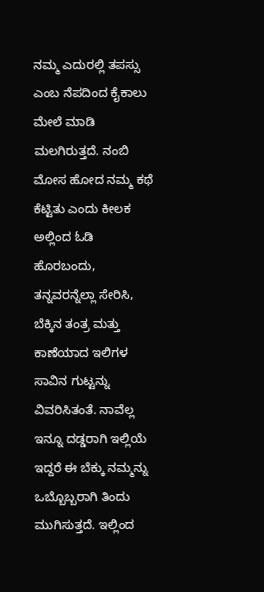ನಮ್ಮ ಎದುರಲ್ಲಿ ತಪಸ್ಸು ಎಂಬ ನೆಪದಿಂದ ಕೈಕಾಲು ಮೇಲೆ ಮಾಡಿ ಮಲಗಿರುತ್ತದೆ. ನಂಬಿ ಮೋಸ ಹೋದ ನಮ್ಮ ಕಥೆ ಕೆಟ್ಟಿತು ಎಂದು ಕೀಲಕ ಅಲ್ಲಿಂದ ಓಡಿ ಹೊರಬಂದು, ತನ್ನವರನ್ನೆಲ್ಲಾ ಸೇರಿಸಿ, ಬೆಕ್ಕಿನ ತಂತ್ರ ಮತ್ತು ಕಾಣೆಯಾದ ಇಲಿಗಳ ಸಾವಿನ ಗುಟ್ಟನ್ನು ವಿವರಿಸಿತಂತೆ. ನಾವೆಲ್ಲ ಇನ್ನೂ ದಡ್ಡರಾಗಿ ಇಲ್ಲಿಯೆ ಇದ್ದರೆ ಈ ಬೆಕ್ಕು ನಮ್ಮನ್ನು ಒಬ್ಬೊಬ್ಬರಾಗಿ ತಿಂದು ಮುಗಿಸುತ್ತದೆ. ಇಲ್ಲಿಂದ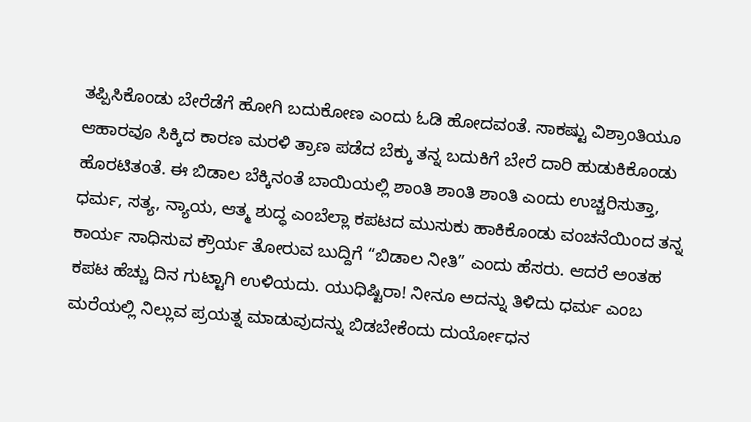ತಪ್ಪಿಸಿಕೊಂಡು ಬೇರೆಡೆಗೆ ಹೋಗಿ ಬದುಕೋಣ ಎಂದು ಓಡಿ ಹೋದವಂತೆ. ಸಾಕಷ್ಟು ವಿಶ್ರಾಂತಿಯೂ ಆಹಾರವೂ ಸಿಕ್ಕಿದ ಕಾರಣ ಮರಳಿ ತ್ರಾಣ ಪಡೆದ ಬೆಕ್ಕು ತನ್ನ ಬದುಕಿಗೆ ಬೇರೆ ದಾರಿ ಹುಡುಕಿಕೊಂಡು ಹೊರಟಿತಂತೆ. ಈ ಬಿಡಾಲ ಬೆಕ್ಕಿನಂತೆ ಬಾಯಿಯಲ್ಲಿ ಶಾಂತಿ ಶಾಂತಿ ಶಾಂತಿ ಎಂದು ಉಚ್ಚರಿಸುತ್ತಾ, ಧರ್ಮ, ಸತ್ಯ, ನ್ಯಾಯ, ಆತ್ಮ ಶುದ್ಧ ಎಂಬೆಲ್ಲಾ ಕಪಟದ ಮುಸುಕು ಹಾಕಿಕೊಂಡು ವಂಚನೆಯಿಂದ ತನ್ನ ಕಾರ್ಯ ಸಾಧಿಸುವ ಕ್ರೌರ್ಯ ತೋರುವ ಬುದ್ದಿಗೆ “ಬಿಡಾಲ ನೀತಿ” ಎಂದು ಹೆಸರು. ಆದರೆ ಅಂತಹ ಕಪಟ ಹೆಚ್ಚು ದಿನ ಗುಟ್ಟಾಗಿ ಉಳಿಯದು. ಯುಧಿಷ್ಟಿರಾ! ನೀನೂ ಅದನ್ನು ತಿಳಿದು ಧರ್ಮ ಎಂಬ ಮರೆಯಲ್ಲಿ ನಿಲ್ಲುವ ಪ್ರಯತ್ನ ಮಾಡುವುದನ್ನು ಬಿಡಬೇಕೆಂದು ದುರ್ಯೋಧನ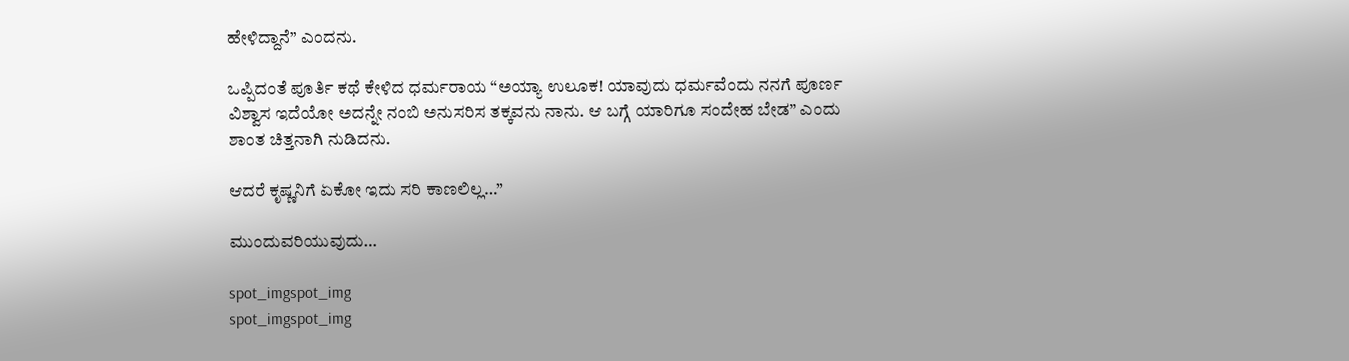ಹೇಳಿದ್ದಾನೆ” ಎಂದನು.

ಒಪ್ಪಿದಂತೆ ಪೂರ್ತಿ ಕಥೆ ಕೇಳಿದ ಧರ್ಮರಾಯ “ಅಯ್ಯಾ ಉಲೂಕ! ಯಾವುದು ಧರ್ಮವೆಂದು ನನಗೆ ಪೂರ್ಣ ವಿಶ್ವಾಸ ಇದೆಯೋ ಅದನ್ನೇ ನಂಬಿ ಅನುಸರಿಸ ತಕ್ಕವನು ನಾನು. ಆ ಬಗ್ಗೆ ಯಾರಿಗೂ ಸಂದೇಹ ಬೇಡ” ಎಂದು ಶಾಂತ ಚಿತ್ತನಾಗಿ ನುಡಿದನು.

ಆದರೆ ಕೃಷ್ಣನಿಗೆ ಏಕೋ ಇದು ಸರಿ ಕಾಣಲಿಲ್ಲ…”

ಮುಂದುವರಿಯುವುದು…

spot_imgspot_img
spot_imgspot_img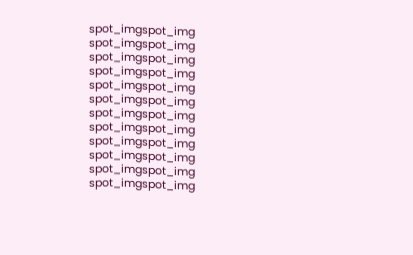spot_imgspot_img
spot_imgspot_img
spot_imgspot_img
spot_imgspot_img
spot_imgspot_img
spot_imgspot_img
spot_imgspot_img
spot_imgspot_img
spot_imgspot_img
spot_imgspot_img
spot_imgspot_img
spot_imgspot_img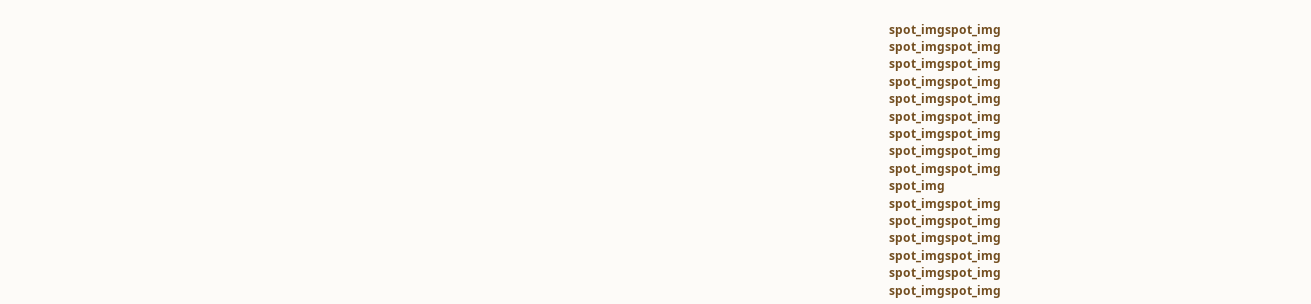spot_imgspot_img
spot_imgspot_img
spot_imgspot_img
spot_imgspot_img
spot_imgspot_img
spot_imgspot_img
spot_imgspot_img
spot_imgspot_img
spot_imgspot_img
spot_img
spot_imgspot_img
spot_imgspot_img
spot_imgspot_img
spot_imgspot_img
spot_imgspot_img
spot_imgspot_img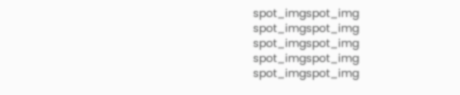spot_imgspot_img
spot_imgspot_img
spot_imgspot_img
spot_imgspot_img
spot_imgspot_img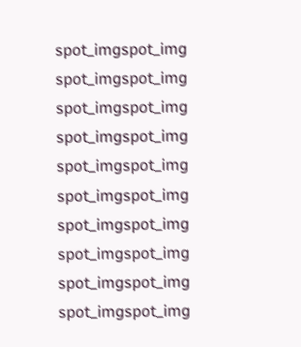spot_imgspot_img
spot_imgspot_img
spot_imgspot_img
spot_imgspot_img
spot_imgspot_img
spot_imgspot_img
spot_imgspot_img
spot_imgspot_img
spot_imgspot_img
spot_imgspot_img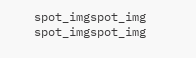spot_imgspot_img
spot_imgspot_img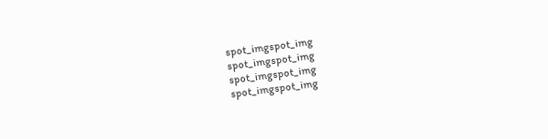spot_imgspot_img
spot_imgspot_img
spot_imgspot_img
spot_imgspot_img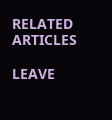RELATED ARTICLES

LEAVE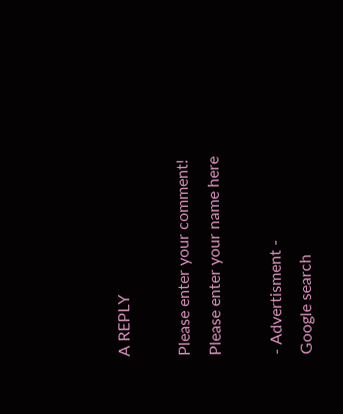A REPLY

Please enter your comment!
Please enter your name here

- Advertisment -
Google search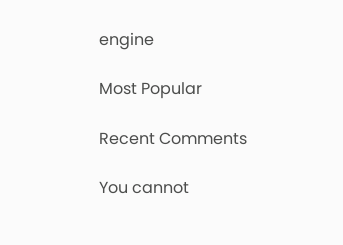engine

Most Popular

Recent Comments

You cannot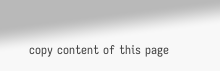copy content of this page